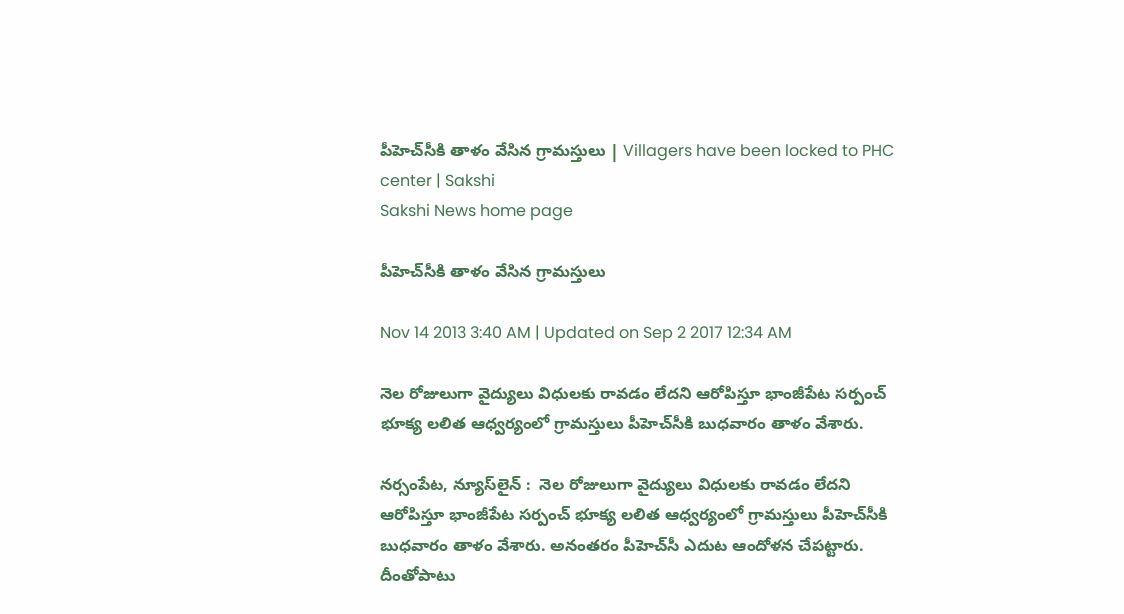పీహెచ్‌సీకి తాళం వేసిన గ్రామస్తులు | Villagers have been locked to PHC center | Sakshi
Sakshi News home page

పీహెచ్‌సీకి తాళం వేసిన గ్రామస్తులు

Nov 14 2013 3:40 AM | Updated on Sep 2 2017 12:34 AM

నెల రోజులుగా వైద్యులు విధులకు రావడం లేదని ఆరోపిస్తూ భాంజీపేట సర్పంచ్ భూక్య లలిత ఆధ్వర్యంలో గ్రామస్తులు పీహెచ్‌సీకి బుధవారం తాళం వేశారు.

నర్సంపేట, న్యూస్‌లైన్ :  నెల రోజులుగా వైద్యులు విధులకు రావడం లేదని ఆరోపిస్తూ భాంజీపేట సర్పంచ్ భూక్య లలిత ఆధ్వర్యంలో గ్రామస్తులు పీహెచ్‌సీకి బుధవారం తాళం వేశారు. అనంతరం పీహెచ్‌సీ ఎదుట ఆందోళన చేపట్టారు. దీంతోపాటు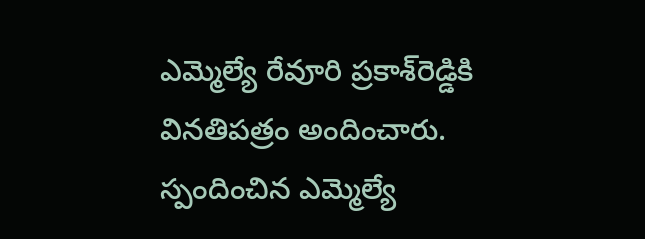ఎమ్మెల్యే రేవూరి ప్రకాశ్‌రెడ్డికి వినతిపత్రం అందించారు. స్పందించిన ఎమ్మెల్యే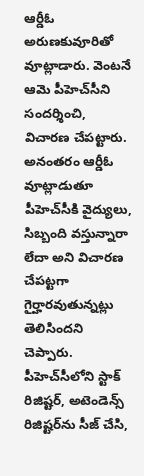ఆర్డీఓ అరుణకువూరితో వూట్లాడారు. వెంటనే ఆమె పీహెచ్‌సీని సందర్శించి, విచారణ చేపట్టారు. అనంతరం ఆర్డీఓ వూట్లాడుతూ పీహెచ్‌సీకి వైద్యులు, సిబ్బంది వస్తున్నారా లేదా అని విచారణ చేపట్టగా గైర్హారవుతున్నట్లు తెలిసిందని చెప్పారు. పీహెచ్‌సీలోని స్టాక్ రిజిష్టర్, అటెండెన్స్ రిజిష్టర్‌ను సీజ్ చేసి,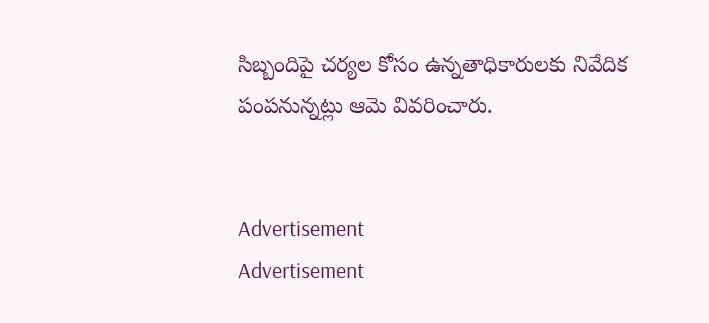సిబ్బందిపై చర్యల కోసం ఉన్నతాధికారులకు నివేదిక పంపనున్నట్లు ఆమె వివరించారు.


Advertisement
Advertisement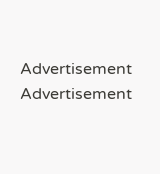Advertisement
Advertisement